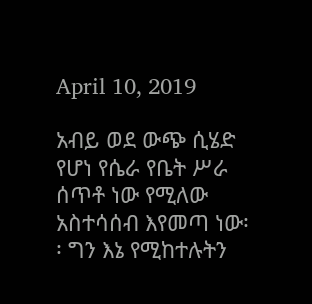April 10, 2019

አብይ ወደ ውጭ ሲሄድ የሆነ የሴራ የቤት ሥራ ሰጥቶ ነው የሚለው አስተሳሰብ እየመጣ ነው፡፡ ግን እኔ የሚከተሉትን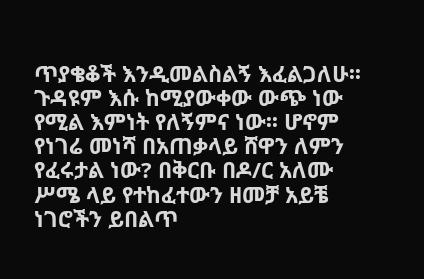ጥያቄቆች እንዲመልስልኝ እፈልጋለሁ፡፡ ጉዳዩም እሱ ከሚያውቀው ውጭ ነው የሚል እምነት የለኝምና ነው፡፡ ሆኖም የነገሬ መነሻ በአጠቃላይ ሸዋን ለምን የፈሩታል ነው? በቅርቡ በዶ/ር አለሙ ሥሜ ላይ የተከፈተውን ዘመቻ አይቼ ነገሮችን ይበልጥ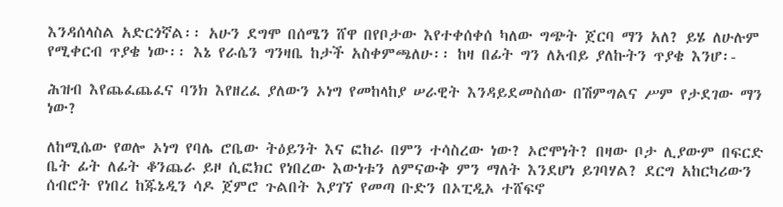እንዳሰላስል አድርጎኛል፡፡ አሁን ደግሞ በሰሜን ሸዋ በየቦታው እየተቀሰቀሰ ካለው ግጭት ጀርባ ማን አለ? ይሄ ለሁሉም የሚቀርብ ጥያቄ ነው፡፡ እኔ የራሴን ግንዛቤ ከታች አስቀምጫለሁ፡፡ ከዛ በፊት ግን ለአብይ ያለኩትን ጥያቄ እንሆ፡-

ሕዝብ እየጨፈጨፈና ባንክ እየዘረፈ ያለውን ኦነግ የመከላከያ ሠራዊት እንዳይደመስሰው በሽምግልና ሥም የታደገው ማን ነው?

ለከሚሴው የወሎ ኦነግ የባሌ ሮቤው ትዕይንት እና ፎከራ በምን ተሳስረው ነው? ኦሮሞነት? በዛው ቦታ ሊያውም በፍርድ ቤት ፊት ለፊት ቆንጨራ ይዞ ሲፎክር የነበረው እውነቱን ለምናውቅ ምን ማለት እንደሆነ ይገባሃል? ደርግ አከርካሪውን ሰብሮት የነበረ ከጁኔዲን ሳዶ ጀምሮ ጉልበት እያገኘ የመጣ ቡድን በኦፒዲኦ ተሸፍኖ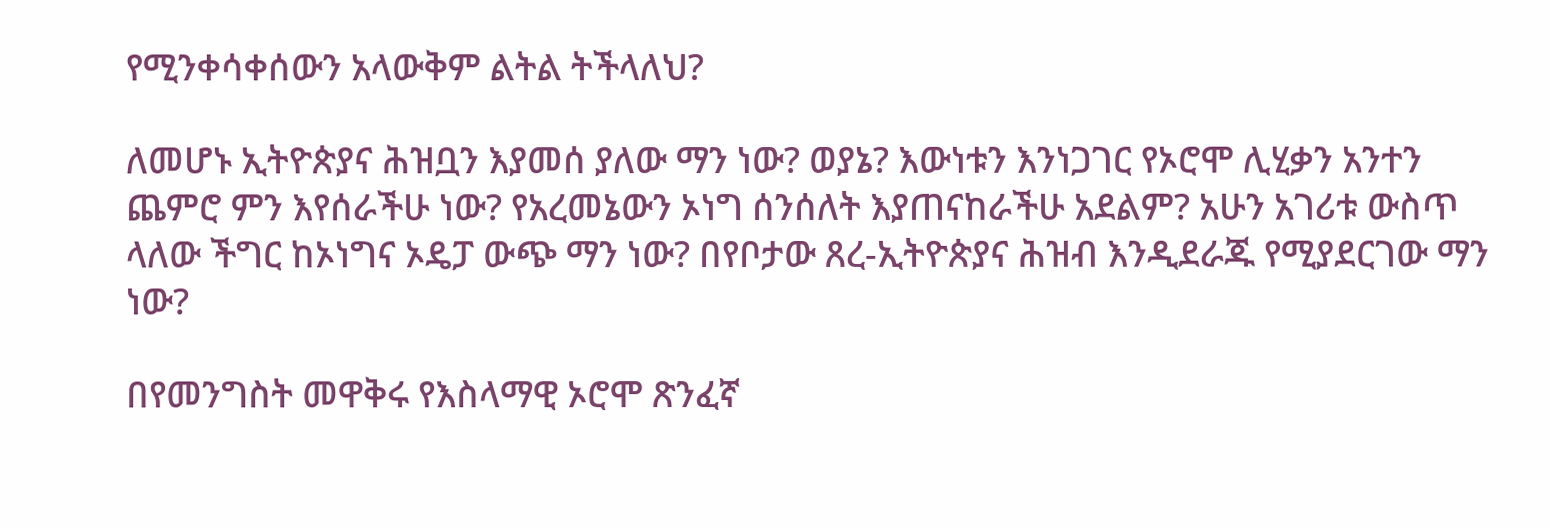የሚንቀሳቀሰውን አላውቅም ልትል ትችላለህ?

ለመሆኑ ኢትዮጵያና ሕዝቧን እያመሰ ያለው ማን ነው? ወያኔ? እውነቱን እንነጋገር የኦሮሞ ሊሂቃን አንተን ጨምሮ ምን እየሰራችሁ ነው? የአረመኔውን ኦነግ ሰንሰለት እያጠናከራችሁ አደልም? አሁን አገሪቱ ውስጥ ላለው ችግር ከኦነግና ኦዴፓ ውጭ ማን ነው? በየቦታው ጸረ-ኢትዮጵያና ሕዝብ እንዲደራጁ የሚያደርገው ማን ነው?

በየመንግስት መዋቅሩ የእስላማዊ ኦሮሞ ጽንፈኛ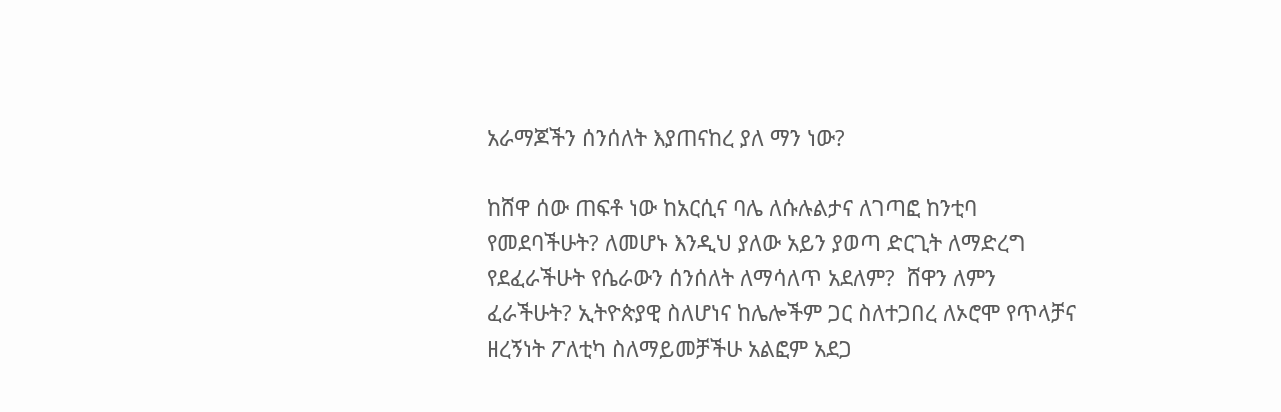አራማጆችን ሰንሰለት እያጠናከረ ያለ ማን ነው?

ከሸዋ ሰው ጠፍቶ ነው ከአርሲና ባሌ ለሱሉልታና ለገጣፎ ከንቲባ የመደባችሁት? ለመሆኑ እንዲህ ያለው አይን ያወጣ ድርጊት ለማድረግ የደፈራችሁት የሴራውን ሰንሰለት ለማሳለጥ አደለም?  ሸዋን ለምን ፈራችሁት? ኢትዮጵያዊ ስለሆነና ከሌሎችም ጋር ስለተጋበረ ለኦሮሞ የጥላቻና ዘረኝነት ፖለቲካ ስለማይመቻችሁ አልፎም አደጋ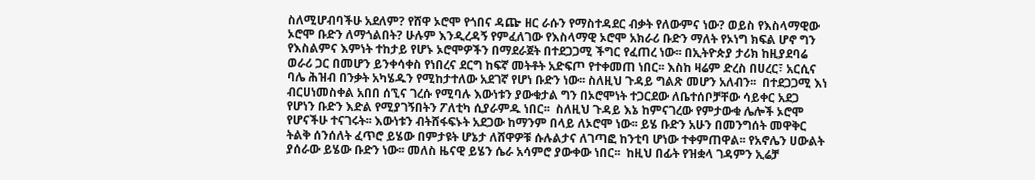ስለሚሆብባችሁ አደለም? የሸዋ ኦሮሞ የጎበና ዳጬ ዘር ራሱን የማስተዳደር ብቃት የለውምና ነው? ወይስ የእስላማዊው ኦሮሞ ቡድን ለማጎልበት? ሁሉም እንዲረዳኝ የምፈለገው የእስላማዊ ኦሮሞ አክራሪ ቡድን ማለት የኦነግ ክፍል ሆኖ ግን የእስልምና እምነት ተከታይ የሆኑ ኦሮሞዎችን በማደራጀት በተደጋጋሚ ችግር የፈጠረ ነው፡፡ በኢትዮጵያ ታሪክ ከዚያደባሬ ወራሪ ጋር በመሆን ይንቀሳቀስ የነበረና ደርግ ከፍኛ መትቶት አድፍጦ የተቀመጠ ነበር፡፡ እስከ ዛሬም ድረስ በሀረር፣ አርሲና ባሌ ሕዝብ በንቃት አካሄዱን የሚከታተለው አደገኛ የሆነ ቡድን ነው፡፡ ስለዚህ ጉዳይ ግልጽ መሆን አለብን፡፡  በተደጋጋሚ እነ ብርሀነመስቀል አበበ ሰኚና ገረሱ የሚባሉ እውነቱን ያውቁታል ግን በኦሮሞነት ተጋርደው ለቤተሰቦቻቸው ሳይቀር አደጋ የሆነን ቡድን እድል የሚያገኝበትን ፖለቲካ ሲያራምዱ ነበር፡፡  ስለዚህ ጉዳይ እኔ ከምናገረው የምታውቁ ሌሎች ኦሮሞ የሆናችሁ ተናገሩት፡፡ እውነቱን ብትሸፋፍኑት አደጋው ከማንም በላይ ለኦሮሞ ነው፡፡ ይሄ ቡድን አሁን በመንግሰት መዋቅር ትልቅ ሰንሰለት ፈጥሮ ይሄው በምታዩት ሆኔታ ለሸዋዎቹ ሱሉልታና ለገጣፎ ከንቲባ ሆነው ተቀምጠዋል፡፡ የአኖሌን ሀውልት ያሰራው ይሄው ቡድን ነው፡፡ መለስ ዜናዊ ይሄን ሴራ አሳምሮ ያውቀው ነበር፡፡  ከዚህ በፊት የዝቋላ ገዳምን ኢሬቻ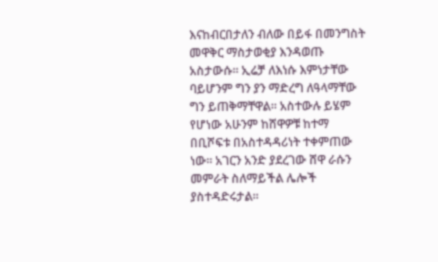እናከብርበታለን ብለው በይፋ በመንግስት መዋቅር ማስታወቂያ እንዳወጡ አስታውሱ፡፡ ኢሬቻ ለእነሱ እምነታቸው ባይሆንም ግን ያን ማድረግ ለዓላማቸው ግን ይጠቅማቸዋል፡፡ አስተውሉ ይሄም የሆነው አሁንም ከሸዋዎቹ ከተማ በቢሾፍቱ በአስተዳዳሪነት ተቀምጠው ነው፡፡ አገርን አንድ ያደረገው ሸዋ ራሱን መምራት ስለማይችል ሌሎች ያስተዳድሩታል፡፡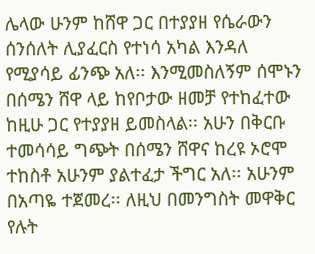ሌላው ሁንም ከሸዋ ጋር በተያያዘ የሴራውን ሰንሰለት ሊያፈርስ የተነሳ አካል እንዳለ የሚያሳይ ፊንጭ አለ፡፡ እንሚመስለኝም ሰሞኑን በሰሜን ሸዋ ላይ ከየቦታው ዘመቻ የተከፈተው ከዚሁ ጋር የተያያዘ ይመስላል፡፡ አሁን በቅርቡ ተመሳሳይ ግጭት በሰሜን ሸዋና ከረዩ ኦሮሞ ተከስቶ አሁንም ያልተፈታ ችግር አለ፡፡ አሁንም በአጣዬ ተጀመረ፡፡ ለዚህ በመንግስት መዋቅር የሉት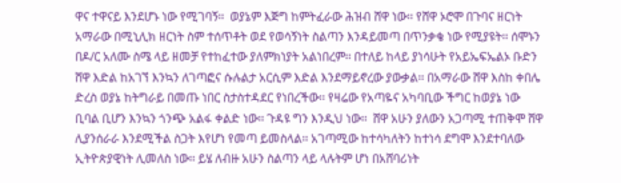ዋና ተዋናይ እንደሆኑ ነው የሚገባኝ፡፡  ወያኔም እጅግ ከምትፈራው ሕዝብ ሸዋ ነው፡፡ የሸዋ ኦሮሞ በጉባና ዘርነት አማራው በሚኒሊክ ዘርነት ስም ተሰጥቶት ወደ የወሳኝነት ስልጣን እንዳይመጣ በጥንቃቄ ነው የሚያዩት፡፡ ሰሞኑን በዶ/ር አለሙ ስሜ ላይ ዘመቻ የተከፈተው ያለምክነያት አልነበረም፡፡ በተለይ ከላይ ያነሳሁት የአይኤፍኤልኦ ቡድን ሸዋ እድል ከአገኘ እንኳን ለገጣፎና ሱሉልታ አርሲም እድል እንደማይኖረው ያውቃል፡፡ በአማራው ሸዋ እስከ ቀበሌ ድረስ ወያኔ ከትግራይ በመጡ ነበር ስታስተዳደር የነበረችው፡፡ የዛሬው የአጣዬና አካባቢው ችግር ከወያኔ ነው ቢባል ቢሆን እንኳን ጎንጭ አልፋ ቀልድ ነው፡፡ ጉዳዩ ግን እንዲህ ነው፡፡  ሸዋ አሁን ያለውን አጋጣሚ ተጠቅሞ ሸዋ ሊያንሰራራ እንደሚችል ስጋት እየሆነ የመጣ ይመስላል፡፡ አገጣሚው ከተሳካለትን ከተነሳ ደግሞ እንደተባለው ኢትዮጵያዊነት ሊመለስ ነው፡፡ ይሄ ለብዙ አሁን ስልጣን ላይ ላሉትም ሆነ በአሸባሪነት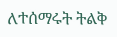ለተሰማሩት ትልቅ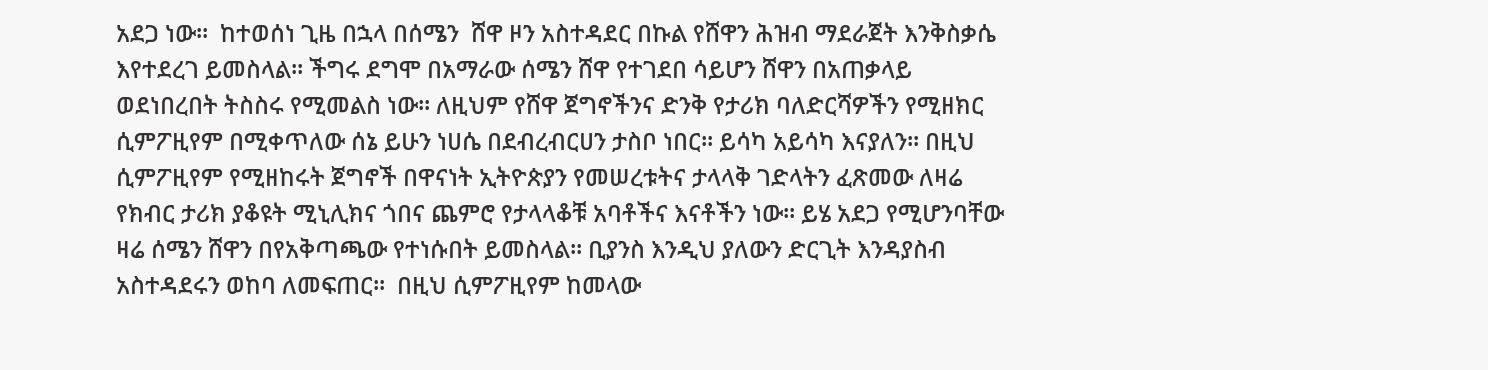አደጋ ነው፡፡  ከተወሰነ ጊዜ በኋላ በሰሜን  ሸዋ ዞን አስተዳደር በኩል የሸዋን ሕዝብ ማደራጀት እንቅስቃሴ እየተደረገ ይመስላል፡፡ ችግሩ ደግሞ በአማራው ሰሜን ሸዋ የተገደበ ሳይሆን ሸዋን በአጠቃላይ ወደነበረበት ትስስሩ የሚመልስ ነው፡፡ ለዚህም የሸዋ ጀግኖችንና ድንቅ የታሪክ ባለድርሻዎችን የሚዘክር ሲምፖዚየም በሚቀጥለው ሰኔ ይሁን ነሀሴ በደብረብርሀን ታስቦ ነበር፡፡ ይሳካ አይሳካ እናያለን፡፡ በዚህ ሲምፖዚየም የሚዘከሩት ጀግኖች በዋናነት ኢትዮጵያን የመሠረቱትና ታላላቅ ገድላትን ፈጽመው ለዛሬ የክብር ታሪክ ያቆዩት ሚኒሊክና ጎበና ጨምሮ የታላላቆቹ አባቶችና እናቶችን ነው፡፡ ይሄ አደጋ የሚሆንባቸው ዛሬ ሰሜን ሸዋን በየአቅጣጫው የተነሱበት ይመስላል፡፡ ቢያንስ እንዲህ ያለውን ድርጊት እንዳያስብ አስተዳደሩን ወከባ ለመፍጠር፡፡  በዚህ ሲምፖዚየም ከመላው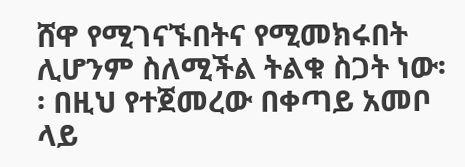ሸዋ የሚገናኙበትና የሚመክሩበት ሊሆንም ስለሚችል ትልቁ ስጋት ነው፡፡ በዚህ የተጀመረው በቀጣይ አመቦ ላይ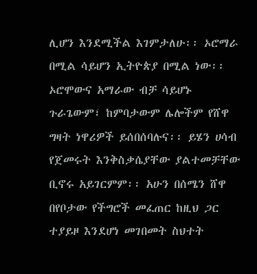ሊሆን እንደሚችል እገምታለሁ፡፡ ኦሮማራ በሚል ሳይሆን ኢትዮጵያ በሚል ነው፡፡ ኦሮሞውና አማራው ብቻ ሳይሆኑ ጉራጌውም፣ ከምባታውም ሌሎችም የሸዋ ግዛት ነዋሪዎች ይሰበሰባሉና፡፡ ይሄን ሀሳብ የጀመሩት እንቅስቃሴያቸው ያልተመቻቸው ቢኖሩ አይገርምም፡፡ አሁን በሰሜን ሸዋ በየቦታው የችግሮች መፈጠር ከዚህ ጋር ተያይዞ እንደሆነ መገበመት ስህተት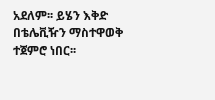አደለም፡፡ ይሄን እቅድ በቴሌቪዥን ማስተዋወቅ ተጀምሮ ነበር፡፡